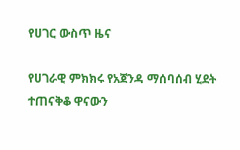የሀገር ውስጥ ዜና

የሀገራዊ ምክክሩ የአጀንዳ ማሰባሰብ ሂደት ተጠናቅቆ ዋናውን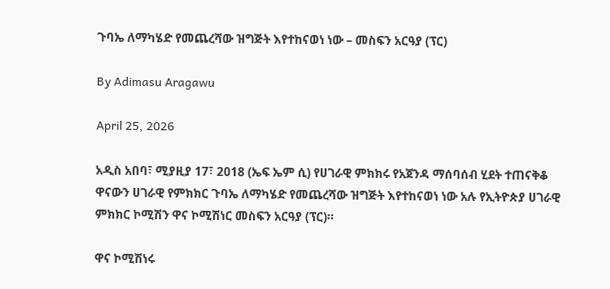ጉባኤ ለማካሄድ የመጨረሻው ዝግጅት እየተከናወነ ነው – መስፍን አርዓያ (ፕር)

By Adimasu Aragawu

April 25, 2026

አዲስ አበባ፣ ሚያዚያ 17፣ 2018 (ኤፍ ኤም ሲ) የሀገራዊ ምክክሩ የአጀንዳ ማሰባሰብ ሂደት ተጠናቅቆ ዋናውን ሀገራዊ የምክክር ጉባኤ ለማካሄድ የመጨረሻው ዝግጅት እየተከናወነ ነው አሉ የኢትዮጵያ ሀገራዊ ምክክር ኮሚሽን ዋና ኮሚሽነር መስፍን አርዓያ (ፕር)።

ዋና ኮሚሽነሩ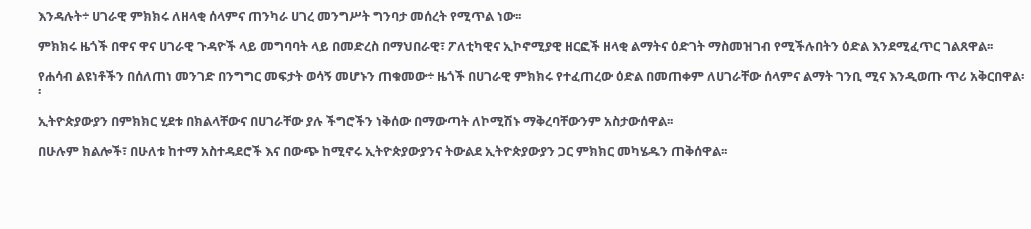እንዳሉት÷ ሀገራዊ ምክክሩ ለዘላቂ ሰላምና ጠንካራ ሀገረ መንግሥት ግንባታ መሰረት የሚጥል ነው፡፡

ምክክሩ ዜጎች በዋና ዋና ሀገራዊ ጉዳዮች ላይ መግባባት ላይ በመድረስ በማህበራዊ፣ ፖለቲካዊና ኢኮኖሚያዊ ዘርፎች ዘላቂ ልማትና ዕድገት ማስመዝገብ የሚችሉበትን ዕድል እንደሚፈጥር ገልጸዋል፡፡

የሐሳብ ልዩነቶችን በሰለጠነ መንገድ በንግግር መፍታት ወሳኝ መሆኑን ጠቁመው÷ ዜጎች በሀገራዊ ምክክሩ የተፈጠረው ዕድል በመጠቀም ለሀገራቸው ሰላምና ልማት ገንቢ ሚና እንዲወጡ ጥሪ አቅርበዋል፡፡

ኢትዮጵያውያን በምክክር ሂደቱ በክልላቸውና በሀገራቸው ያሉ ችግሮችን ነቅሰው በማውጣት ለኮሚሽኑ ማቅረባቸውንም አስታውሰዋል፡፡

በሁሉም ክልሎች፣ በሁለቱ ከተማ አስተዳደሮች እና በውጭ ከሚኖሩ ኢትዮጵያውያንና ትውልደ ኢትዮጵያውያን ጋር ምክክር መካሄዱን ጠቅሰዋል፡፡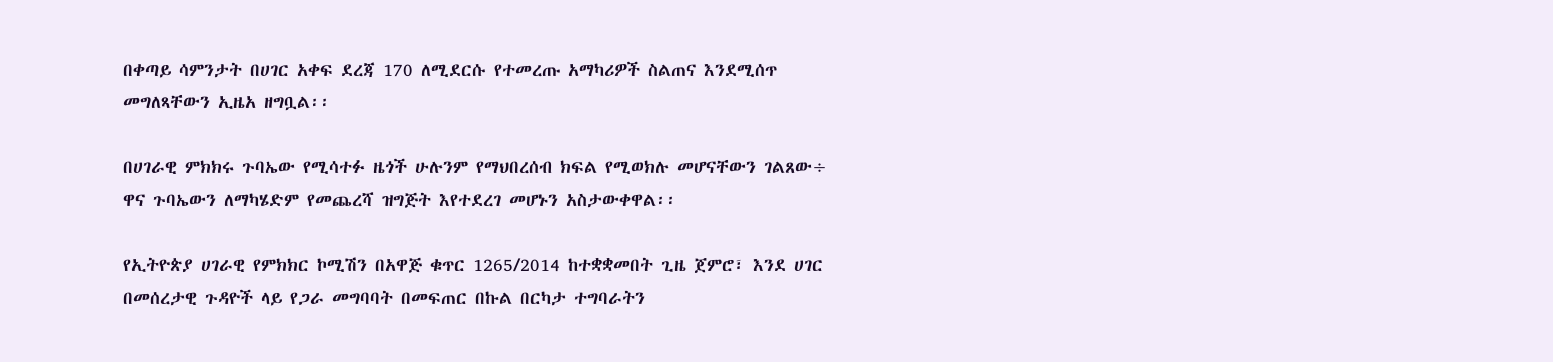በቀጣይ ሳምንታት በሀገር አቀፍ ደረጃ 170 ለሚደርሱ የተመረጡ አማካሪዎች ስልጠና እንደሚሰጥ መግለጻቸውን ኢዜአ ዘግቧል፡፡

በሀገራዊ ምክክሩ ጉባኤው የሚሳተፉ ዜጎች ሁሉንም የማህበረሰብ ክፍል የሚወክሉ መሆናቸውን ገልጸው÷ ዋና ጉባኤውን ለማካሄድም የመጨረሻ ዝግጅት እየተደረገ መሆኑን አስታውቀዋል፡፡

የኢትዮጵያ ሀገራዊ የምክክር ኮሚሽን በአዋጅ ቁጥር 1265/2014 ከተቋቋመበት ጊዜ ጀምሮ፣ እንደ ሀገር በመሰረታዊ ጉዳዮች ላይ የጋራ መግባባት በመፍጠር በኩል በርካታ ተግባራትን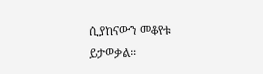ሲያከናውን መቆየቱ ይታወቃል።